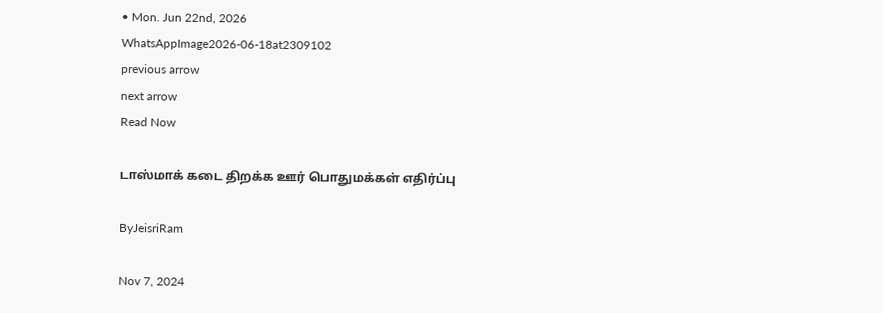• Mon. Jun 22nd, 2026
WhatsAppImage2026-06-18at2309102
previous arrow
next arrow
Read Now

டாஸ்மாக் கடை திறக்க ஊர் பொதுமக்கள் எதிர்ப்பு

ByJeisriRam

Nov 7, 2024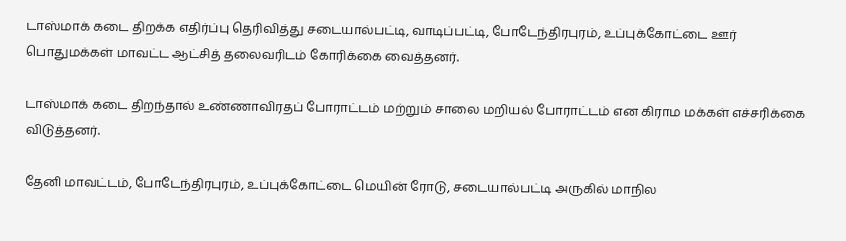டாஸ்மாக் கடை திறக்க எதிர்ப்பு தெரிவித்து சடையால்பட்டி, வாடிப்பட்டி, போடேந்திரபுரம், உப்புக்கோட்டை ஊர் பொதுமக்கள் மாவட்ட ஆட்சித் தலைவரிடம் கோரிக்கை வைத்தனர்.

டாஸ்மாக் கடை திறந்தால் உண்ணாவிரதப் போராட்டம் மற்றும் சாலை மறியல் போராட்டம் என கிராம மக்கள் எச்சரிக்கை விடுத்தனர்.

தேனி மாவட்டம், போடேந்திரபுரம், உப்புக்கோட்டை மெயின் ரோடு, சடையால்பட்டி அருகில் மாநில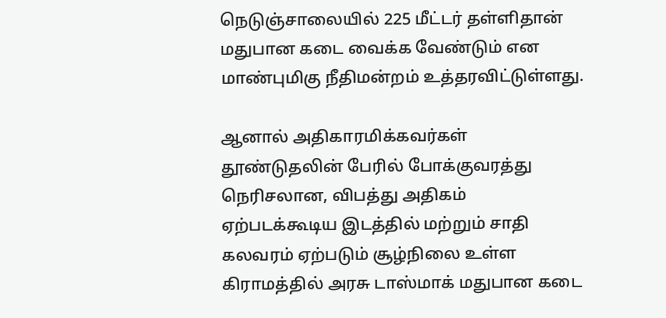நெடுஞ்சாலையில் 225 மீட்டர் தள்ளிதான் மதுபான கடை வைக்க வேண்டும் என மாண்புமிகு நீதிமன்றம் உத்தரவிட்டுள்ளது.

ஆனால் அதிகாரமிக்கவர்கள் தூண்டுதலின் பேரில் போக்குவரத்து நெரிசலான, விபத்து அதிகம் ஏற்படக்கூடிய இடத்தில் மற்றும் சாதி கலவரம் ஏற்படும் சூழ்நிலை உள்ள கிராமத்தில் அரசு டாஸ்மாக் மதுபான கடை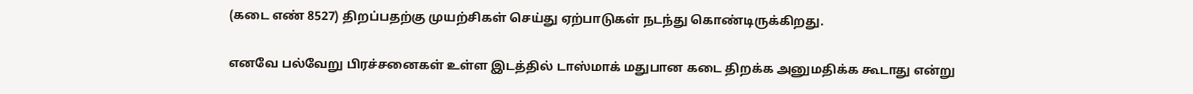(கடை எண் 8527) திறப்பதற்கு முயற்சிகள் செய்து ஏற்பாடுகள் நடந்து கொண்டிருக்கிறது.

எனவே பல்வேறு பிரச்சனைகள் உள்ள இடத்தில் டாஸ்மாக் மதுபான கடை திறக்க அனுமதிக்க கூடாது என்று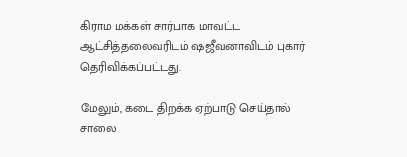கிராம மக்கள் சார்பாக மாவட்ட ஆட்சித்தலைவரிடம் ஷஜீவனாவிடம் புகார் தெரிவிக்கப்பட்டது.

மேலும், கடை திறக்க ஏற்பாடு செய்தால் சாலை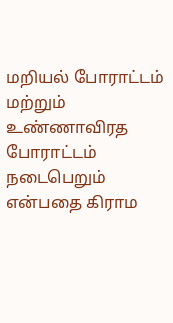மறியல் போராட்டம் மற்றும் உண்ணாவிரத போராட்டம் நடைபெறும் என்பதை கிராம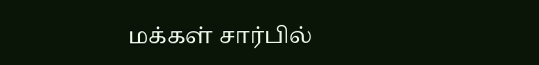மக்கள் சார்பில்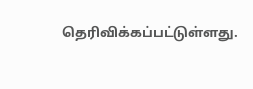தெரிவிக்கப்பட்டுள்ளது.